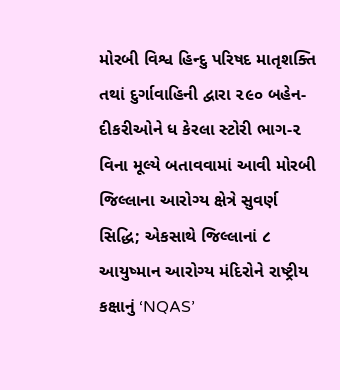મોરબી વિશ્વ હિન્દુ પરિષદ માતૃશક્તિ તથાં દુર્ગાવાહિની દ્વારા ૨૯૦ બહેન-દીકરીઓને ધ કેરલા સ્ટોરી ભાગ-૨ વિના મૂલ્યે બતાવવામાં આવી મોરબી જિલ્લાના આરોગ્ય ક્ષેત્રે સુવર્ણ સિદ્ધિ; એકસાથે જિલ્લાનાં ૮ આયુષ્માન આરોગ્ય મંદિરોને રાષ્ટ્રીય કક્ષાનું ‘NQAS’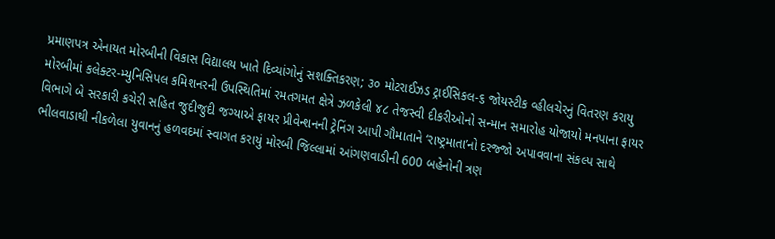પ્રમાણપત્ર એનાયત મોરબીની વિકાસ વિદ્યાલય ખાતે દિવ્યાંગોનું સશક્તિકરણ; ૩૦ મોટરાઈઝડ ટ્રાઈસિકલ-૬ જોયસ્ટીક વ્હીલચેરનું વિતરણ કરાયુ મોરબીમાં કલેક્ટર-મ્યુનિસિપલ કમિશનરની ઉપસ્થિતિમાં રમતગમત ક્ષેત્રે ઝળકેલી ૪૮ તેજસ્વી દીકરીઓનો સન્માન સમારોહ યોજાયો મનપાના ફાયર વિભાગે બે સરકારી કચેરી સહિત જુદીજુદી જગ્યાએ ફાયર પ્રીવેન્શનની ટ્રેનિંગ આપી ગૌમાતાને ‘રાષ્ટ્રમાતા’નો દરજ્જો અપાવવાના સંકલ્પ સાથે ભીલવાડાથી નીકળેલા યુવાનનું હળવદમાં સ્વાગત કરાયું મોરબી જિલ્લામાં આંગણવાડીની 600 બહેનોની ત્રણ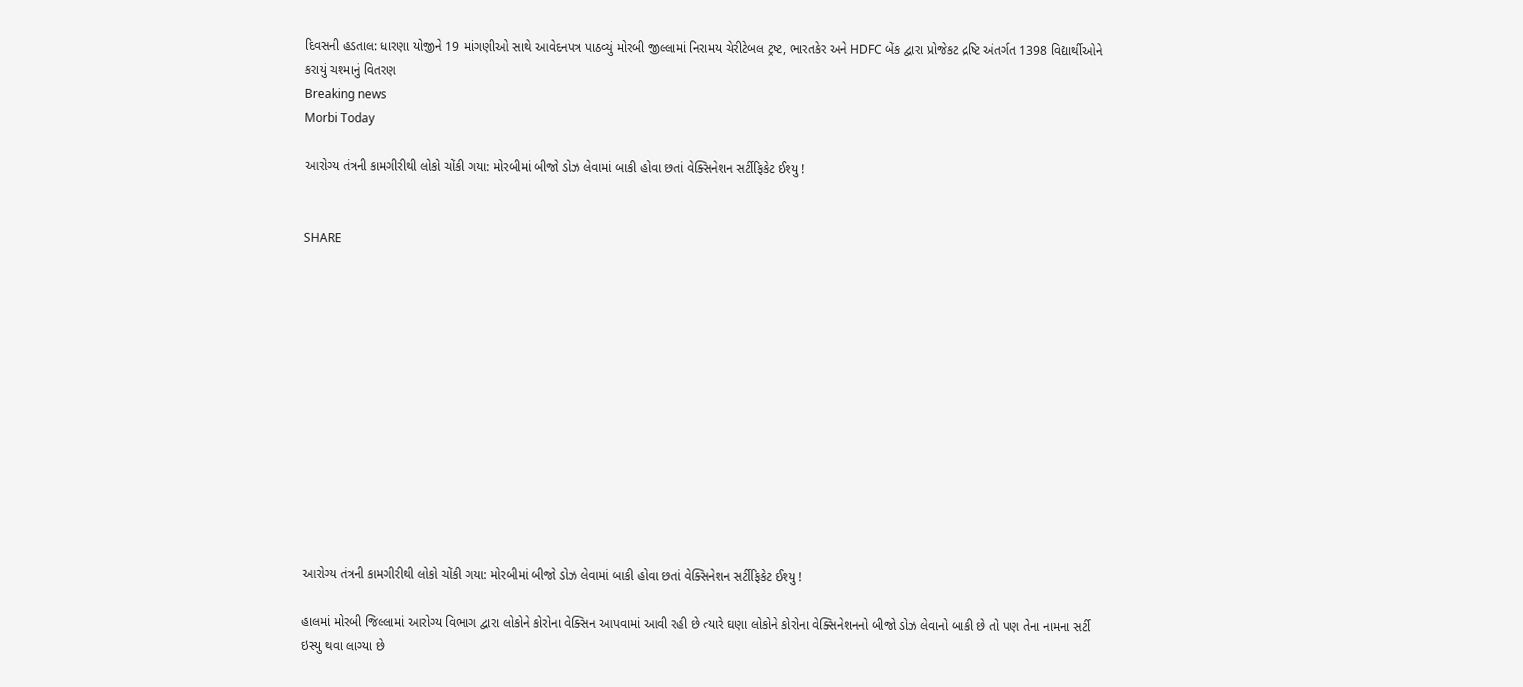દિવસની હડતાલ: ધારણા યોજીને 19 માંગણીઓ સાથે આવેદનપત્ર પાઠવ્યું મોરબી જીલ્લામાં નિરામય ચેરીટેબલ ટ્રષ્ટ, ભારતકેર અને HDFC બેંક દ્વારા પ્રોજેકટ દ્રષ્ટિ અંતર્ગત 1398 વિદ્યાર્થીઓને કરાયું ચશ્માનું વિતરણ
Breaking news
Morbi Today

આરોગ્ય તંત્રની કામગીરીથી લોકો ચોંકી ગયા: મોરબીમાં બીજો ડોઝ લેવામાં બાકી હોવા છતાં વેક્સિનેશન સર્ટીફિકેટ ઈશ્યુ !


SHARE













આરોગ્ય તંત્રની કામગીરીથી લોકો ચોંકી ગયા: મોરબીમાં બીજો ડોઝ લેવામાં બાકી હોવા છતાં વેક્સિનેશન સર્ટીફિકેટ ઈશ્યુ !

હાલમાં મોરબી જિલ્લામાં આરોગ્ય વિભાગ દ્વારા લોકોને કોરોના વેક્સિન આપવામાં આવી રહી છે ત્યારે ઘણા લોકોને કોરોના વેક્સિનેશનનો બીજો ડોઝ લેવાનો બાકી છે તો પણ તેના નામના સર્ટી ઇસ્યુ થવા લાગ્યા છે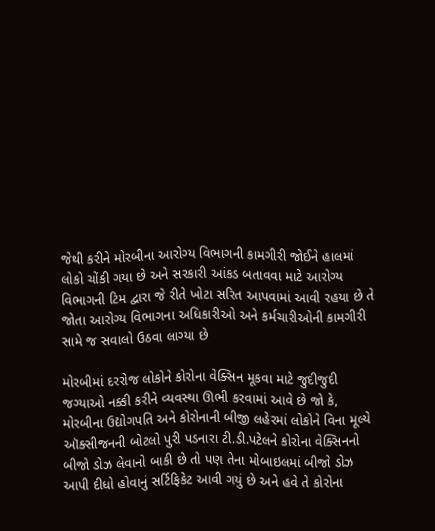જેથી કરીને મોરબીના આરોગ્ય વિભાગની કામગીરી જોઈને હાલમાં લોકો ચોંકી ગયા છે અને સરકારી આંકડ બતાવવા માટે આરોગ્ય વિભાગની ટિમ દ્વારા જે રીતે ખોટા સરિત આપવામાં આવી રહયા છે તે જોતા આરોગ્ય વિભાગના અધિકારીઓ અને કર્મચારીઓની કામગીરી સામે જ સવાલો ઉઠવા લાગ્યા છે

મોરબીમાં દરરોજ લોકોને કોરોના વેક્સિન મૂકવા માટે જુદીજુદી જગ્યાઓ નક્કી કરીને વ્યવસ્થા ઊભી કરવામાં આવે છે જો કે, મોરબીના ઉદ્યોગપતિ અને કોરોનાની બીજી લહેરમાં લોકોને વિના મૂલ્યે ઑક્સીજનની બોટલો પુરી પડનારા ટી.ડી.પટેલને કોરોના વેક્સિનનો બીજો ડોઝ લેવાનો બાકી છે તો પણ તેના મોબાઇલમાં બીજો ડોઝ આપી દીધો હોવાનું સર્ટિફિકેટ આવી ગયું છે અને હવે તે કોરોના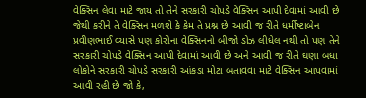વેક્સિન લેવા માટે જાય તો તેને સરકારી ચોપડે વેક્સિન આપી દેવામાં આવી છે જેથી કરીને તે વેક્સિન મળશે કે કેમ તે પ્રશ્ન છે આવી જ રીતે ધર્મીષ્ટાબેન પ્રવીણભાઈ વ્યાસે પણ કોરોના વેક્સિનનો બીજો ડોઝ લીધેલ નથી તો પણ તેને સરકારી ચોપડે વેક્સિન આપી દેવામાં આવી છે અને આવી જ રીતે ઘણા બધા લોકોને સરકારી ચોપડે સરકારી આંકડા મોટા બતાવવા માટે વેક્સિન આપવામાં આવી રહી છે જો કે,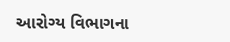આરોગ્ય વિભાગના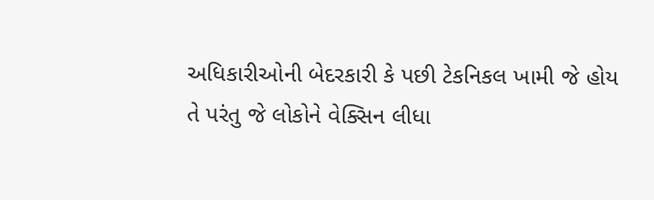અધિકારીઓની બેદરકારી કે પછી ટેકનિકલ ખામી જે હોય તે પરંતુ જે લોકોને વેક્સિન લીધા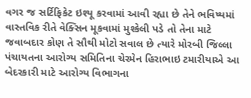વગર જ સર્ટિફિકેટ ઇશ્યૂ કરવામાં આવી રહ્યા છે તેને ભવિષ્યમાં વાસ્તવિક રીતે વેક્સિન મૂકવામાં મુશ્કેલી પડે તો તેના માટે જવાબદાર કોણ તે સૌથી મોટો સવાલ છે ત્યારે મોરબી જિલ્લા પંચાયતના આરોગ્ય સમિતિના ચેરમેન હિરાભાઇ ટમારીયાએ આ બેદરકારી માટે આરોગ્ય વિભાગના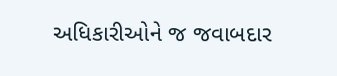અધિકારીઓને જ જવાબદાર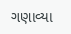ગણાવ્યા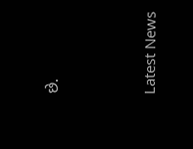છે.




Latest News